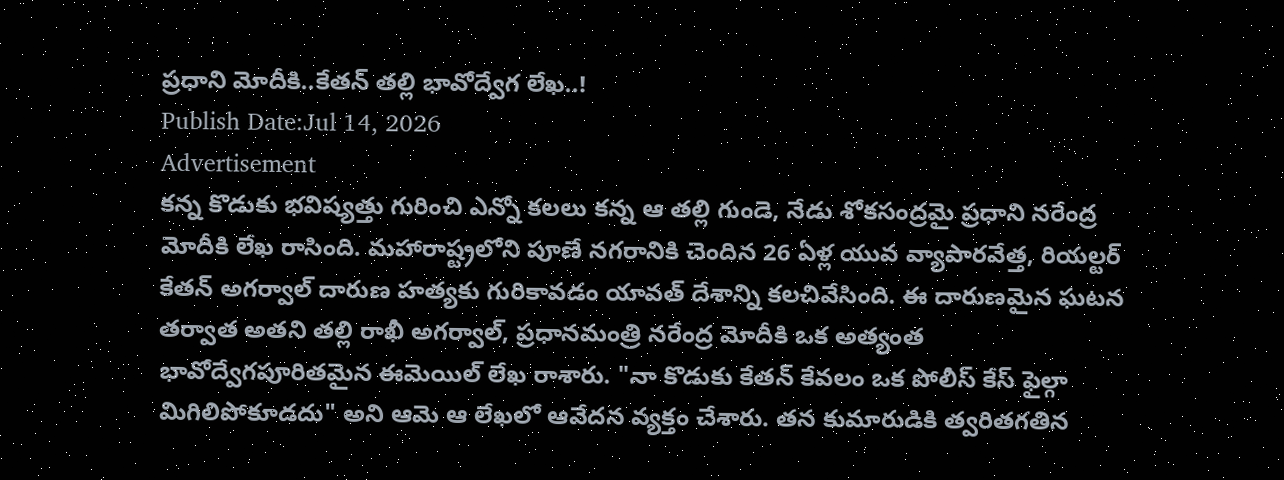ప్రధాని మోదీకి..కేతన్ తల్లి భావోద్వేగ లేఖ..!
Publish Date:Jul 14, 2026
Advertisement
కన్న కొడుకు భవిష్యత్తు గురించి ఎన్నో కలలు కన్న ఆ తల్లి గుండె, నేడు శోకసంద్రమై ప్రధాని నరేంద్ర మోదీకి లేఖ రాసింది. మహారాష్ట్రలోని పూణే నగరానికి చెందిన 26 ఏళ్ల యువ వ్యాపారవేత్త, రియల్టర్ కేతన్ అగర్వాల్ దారుణ హత్యకు గురికావడం యావత్ దేశాన్ని కలచివేసింది. ఈ దారుణమైన ఘటన తర్వాత అతని తల్లి రాఖీ అగర్వాల్, ప్రధానమంత్రి నరేంద్ర మోదీకి ఒక అత్యంత భావోద్వేగపూరితమైన ఈమెయిల్ లేఖ రాశారు. "నా కొడుకు కేతన్ కేవలం ఒక పోలీస్ కేస్ ఫైల్గా మిగిలిపోకూడదు" అని ఆమె ఆ లేఖలో ఆవేదన వ్యక్తం చేశారు. తన కుమారుడికి త్వరితగతిన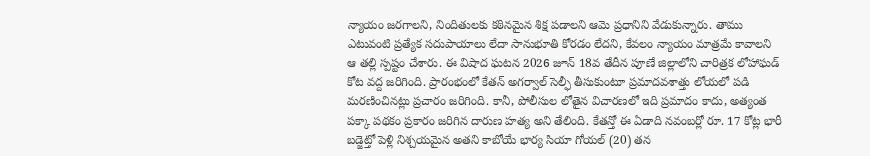న్యాయం జరగాలని, నిందితులకు కఠినమైన శిక్ష పడాలని ఆమె ప్రధానిని వేడుకున్నారు. తాము ఎటువంటి ప్రత్యేక సదుపాయాలు లేదా సానుభూతి కోరడం లేదని, కేవలం న్యాయం మాత్రమే కావాలని ఆ తల్లి స్పష్టం చేశారు. ఈ విషాద ఘటన 2026 జూన్ 18వ తేదీన పూణే జిల్లాలోని చారిత్రక లోహాఘడ్ కోట వద్ద జరిగింది. ప్రారంభంలో కేతన్ అగర్వాల్ సెల్ఫీ తీసుకుంటూ ప్రమాదవశాత్తు లోయలో పడి మరణించినట్లు ప్రచారం జరిగింది. కానీ, పోలీసుల లోతైన విచారణలో ఇది ప్రమాదం కాదు, అత్యంత పక్కా పథకం ప్రకారం జరిగిన దారుణ హత్య అని తేలింది. కేతన్తో ఈ ఏడాది నవంబర్లో రూ. 17 కోట్ల భారీ బడ్జెట్తో పెళ్లి నిశ్చయమైన అతని కాబోయే భార్య సియా గోయల్ (20) తన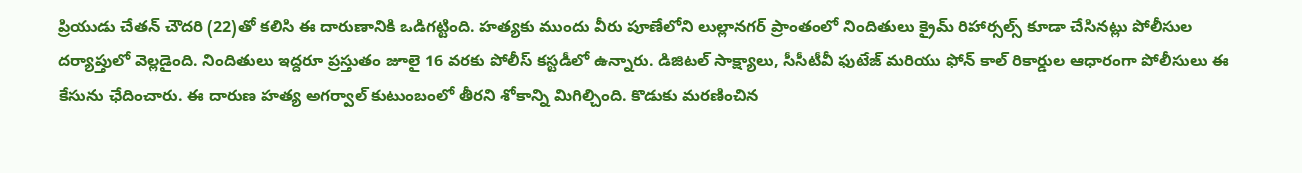ప్రియుడు చేతన్ చౌదరి (22)తో కలిసి ఈ దారుణానికి ఒడిగట్టింది. హత్యకు ముందు వీరు పూణేలోని లుల్లానగర్ ప్రాంతంలో నిందితులు క్రైమ్ రిహార్సల్స్ కూడా చేసినట్లు పోలీసుల దర్యాప్తులో వెల్లడైంది. నిందితులు ఇద్దరూ ప్రస్తుతం జూలై 16 వరకు పోలీస్ కస్టడీలో ఉన్నారు. డిజిటల్ సాక్ష్యాలు, సీసీటీవీ ఫుటేజ్ మరియు ఫోన్ కాల్ రికార్డుల ఆధారంగా పోలీసులు ఈ కేసును ఛేదించారు. ఈ దారుణ హత్య అగర్వాల్ కుటుంబంలో తీరని శోకాన్ని మిగిల్చింది. కొడుకు మరణించిన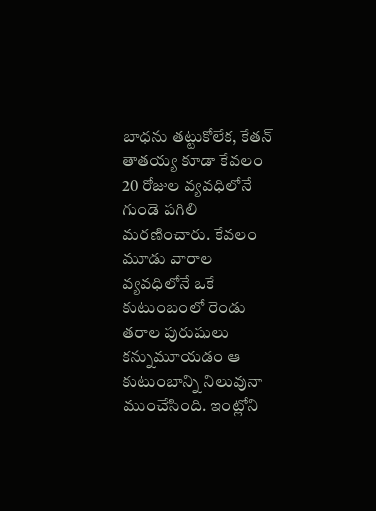బాధను తట్టుకోలేక, కేతన్ తాతయ్య కూడా కేవలం 20 రోజుల వ్యవధిలోనే గుండె పగిలి మరణించారు. కేవలం మూడు వారాల వ్యవధిలోనే ఒకే కుటుంబంలో రెండు తరాల పురుషులు కన్నుమూయడం ఆ కుటుంబాన్ని నిలువునా ముంచేసింది. ఇంట్లోని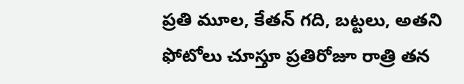ప్రతి మూల, కేతన్ గది, బట్టలు, అతని ఫోటోలు చూస్తూ ప్రతిరోజూ రాత్రి తన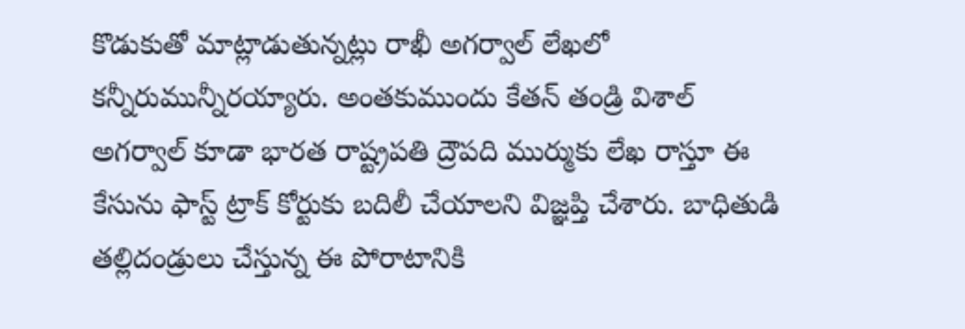కొడుకుతో మాట్లాడుతున్నట్లు రాఖీ అగర్వాల్ లేఖలో కన్నీరుమున్నీరయ్యారు. అంతకుముందు కేతన్ తండ్రి విశాల్ అగర్వాల్ కూడా భారత రాష్ట్రపతి ద్రౌపది ముర్ముకు లేఖ రాస్తూ ఈ కేసును ఫాస్ట్ ట్రాక్ కోర్టుకు బదిలీ చేయాలని విజ్ఞప్తి చేశారు. బాధితుడి తల్లిదండ్రులు చేస్తున్న ఈ పోరాటానికి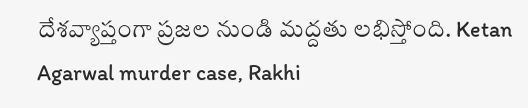దేశవ్యాప్తంగా ప్రజల నుండి మద్దతు లభిస్తోంది. Ketan Agarwal murder case, Rakhi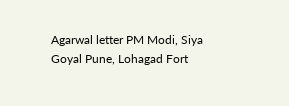Agarwal letter PM Modi, Siya Goyal Pune, Lohagad Fort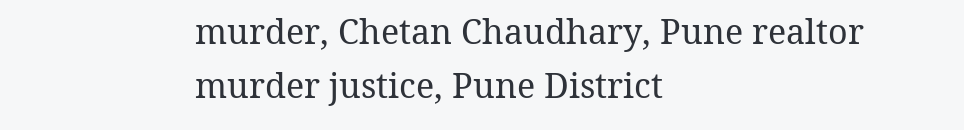murder, Chetan Chaudhary, Pune realtor murder justice, Pune District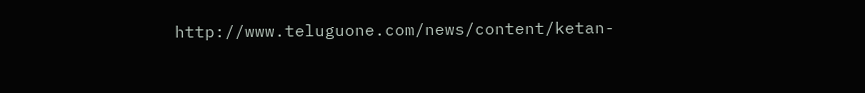http://www.teluguone.com/news/content/ketan-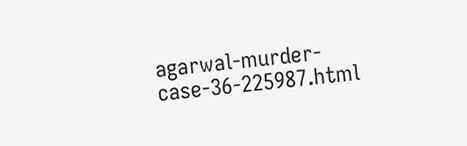agarwal-murder-case-36-225987.html